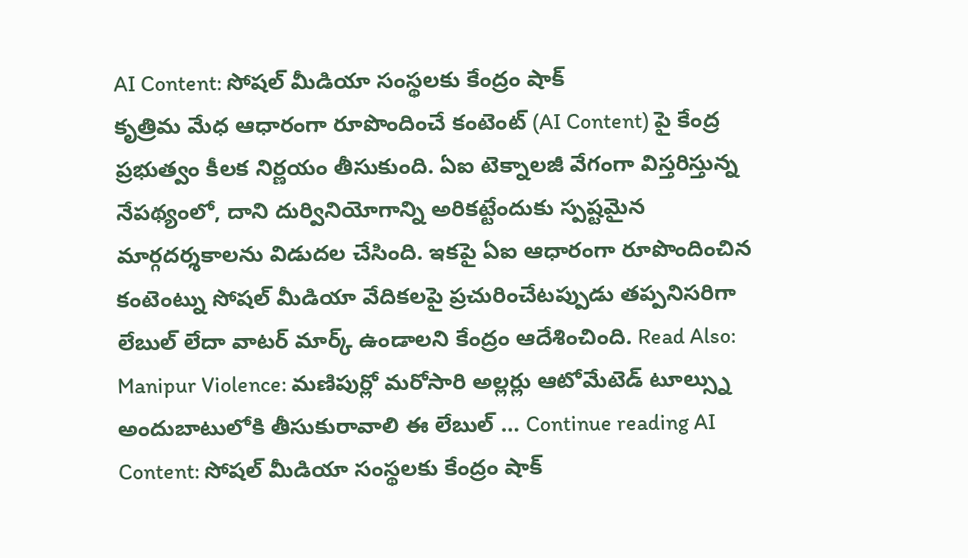AI Content: సోషల్ మీడియా సంస్థలకు కేంద్రం షాక్
కృత్రిమ మేధ ఆధారంగా రూపొందించే కంటెంట్ (AI Content) పై కేంద్ర ప్రభుత్వం కీలక నిర్ణయం తీసుకుంది. ఏఐ టెక్నాలజీ వేగంగా విస్తరిస్తున్న నేపథ్యంలో, దాని దుర్వినియోగాన్ని అరికట్టేందుకు స్పష్టమైన మార్గదర్శకాలను విడుదల చేసింది. ఇకపై ఏఐ ఆధారంగా రూపొందించిన కంటెంట్ను సోషల్ మీడియా వేదికలపై ప్రచురించేటప్పుడు తప్పనిసరిగా లేబుల్ లేదా వాటర్ మార్క్ ఉండాలని కేంద్రం ఆదేశించింది. Read Also: Manipur Violence: మణిపుర్లో మరోసారి అల్లర్లు ఆటోమేటెడ్ టూల్స్ను అందుబాటులోకి తీసుకురావాలి ఈ లేబుల్ … Continue reading AI Content: సోషల్ మీడియా సంస్థలకు కేంద్రం షాక్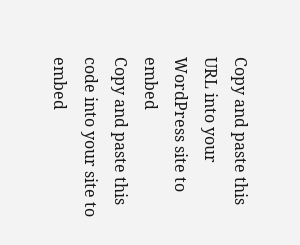Copy and paste this URL into your WordPress site to embed
Copy and paste this code into your site to embed